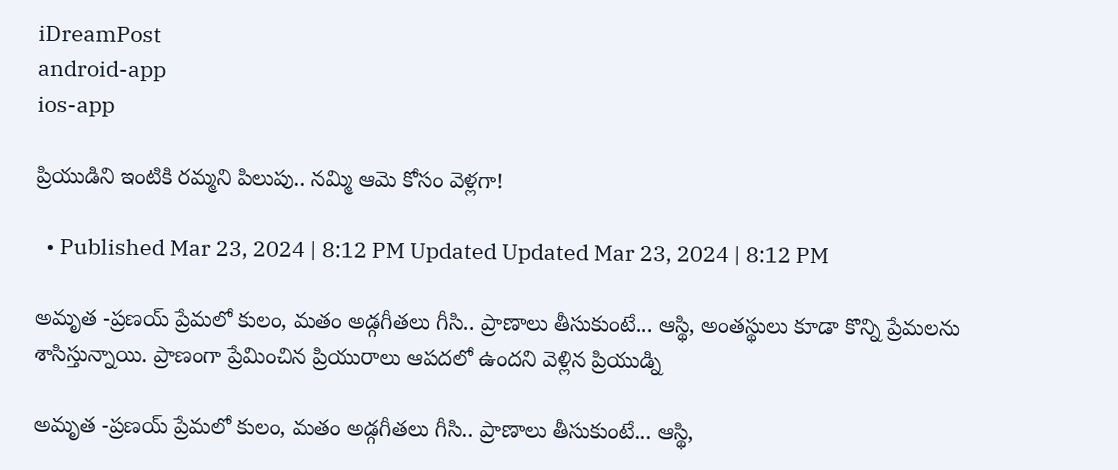iDreamPost
android-app
ios-app

ప్రియుడిని ఇంటికి రమ్మని పిలుపు.. నమ్మి ఆమె కోసం వెళ్లగా!

  • Published Mar 23, 2024 | 8:12 PM Updated Updated Mar 23, 2024 | 8:12 PM

అమృత -ప్రణయ్ ప్రేమలో కులం, మతం అడ్గగీతలు గీసి.. ప్రాణాలు తీసుకుంటే... ఆస్థి, అంతస్థులు కూడా కొన్ని ప్రేమలను శాసిస్తున్నాయి. ప్రాణంగా ప్రేమించిన ప్రియురాలు ఆపదలో ఉందని వెళ్లిన ప్రియుడ్ని

అమృత -ప్రణయ్ ప్రేమలో కులం, మతం అడ్గగీతలు గీసి.. ప్రాణాలు తీసుకుంటే... ఆస్థి,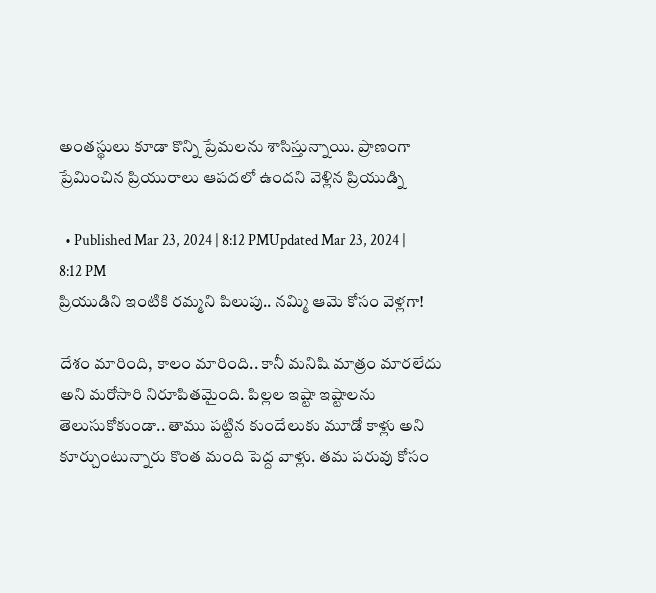అంతస్థులు కూడా కొన్ని ప్రేమలను శాసిస్తున్నాయి. ప్రాణంగా ప్రేమించిన ప్రియురాలు ఆపదలో ఉందని వెళ్లిన ప్రియుడ్ని

  • Published Mar 23, 2024 | 8:12 PMUpdated Mar 23, 2024 | 8:12 PM
ప్రియుడిని ఇంటికి రమ్మని పిలుపు.. నమ్మి ఆమె కోసం వెళ్లగా!

దేశం మారింది, కాలం మారింది.. కానీ మనిషి మాత్రం మారలేదు అని మరోసారి నిరూపితమైంది. పిల్లల ఇష్టా ఇష్టాలను తెలుసుకోకుండా.. తాము పట్టిన కుందేలుకు మూడో కాళ్లు అని కూర్చుంటున్నారు కొంత మంది పెద్ద వాళ్లు. తమ పరువు కోసం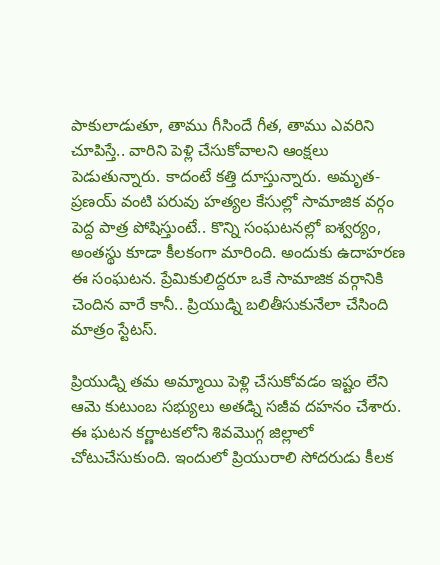పాకులాడుతూ, తాము గీసిందే గీత, తాము ఎవరిని చూపిస్తే.. వారిని పెళ్లి చేసుకోవాలని ఆంక్షలు పెడుతున్నారు. కాదంటే కత్తి దూస్తున్నారు. అమృత- ప్రణయ్ వంటి పరువు హత్యల కేసుల్లో సామాజిక వర్గం పెద్ద పాత్ర పోషిస్తుంటే.. కొన్ని సంఘటనల్లో ఐశ్వర్యం, అంతస్థు కూడా కీలకంగా మారింది. అందుకు ఉదాహరణ ఈ సంఘటన. ప్రేమికులిద్దరూ ఒకే సామాజిక వర్గానికి చెందిన వారే కానీ.. ప్రియుడ్ని బలితీసుకునేలా చేసింది మాత్రం స్టేటస్.

ప్రియుడ్ని తమ అమ్మాయి పెళ్లి చేసుకోవడం ఇష్టం లేని ఆమె కుటుంబ సభ్యులు అతడ్ని సజీవ దహనం చేశారు. ఈ ఘటన కర్ణాటకలోని శివమొగ్గ జిల్లాలో చోటుచేసుకుంది. ఇందులో ప్రియురాలి సోదరుడు కీలక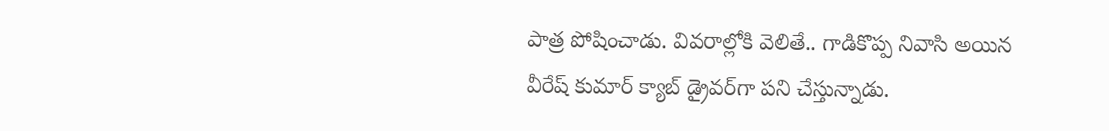పాత్ర పోషించాడు. వివరాల్లోకి వెలితే.. గాడికొప్ప నివాసి అయిన వీరేష్ కుమార్ క్యాబ్ డ్రైవర్‌గా పని చేస్తున్నాడు.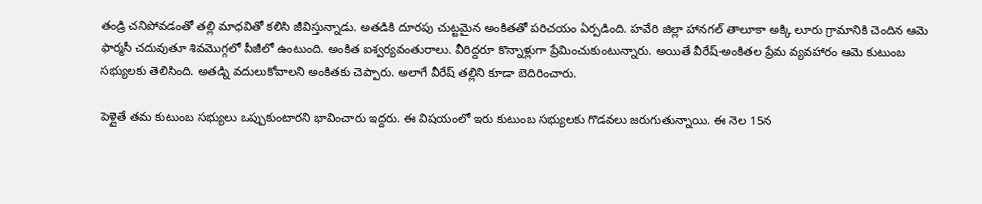తండ్రి చనిపోవడంతో తల్లి మాధవితో కలిసి జీవిస్తున్నాడు. అతడికి దూరపు చుట్టమైన అంకితతో పరిచయం ఏర్పడింది. హవేరి జిల్లా హానగల్ తాలూకా అక్కి లూరు గ్రామానికి చెందిన ఆమె ఫార్మసీ చదువుతూ శివమొగ్గలో పీజీలో ఉంటుంది. అంకిత ఐశ్వర్యవంతురాలు. వీరిద్దరూ కొన్నాళ్లుగా ప్రేమించుకుంటున్నారు. అయితే వీరేష్-అంకితల ప్రేమ వ్యవహారం ఆమె కుటుంబ సభ్యులకు తెలిసింది. అతడ్ని వదులుకోవాలని అంకితకు చెప్పారు. అలాగే వీరేష్ తల్లిని కూడా బెదిరించారు.

పెళ్లైతే తమ కుటుంబ సభ్యులు ఒప్పుకుంటారని భావించారు ఇద్దరు. ఈ విషయంలో ఇరు కుటుంబ సభ్యులకు గొడవలు జరుగుతున్నాయి. ఈ నెల 15న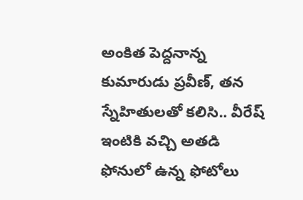అంకిత పెద్దనాన్న కుమారుడు ప్రవీణ్, తన స్నేహితులతో కలిసి.. వీరేష్ ఇంటికి వచ్చి అతడి ఫోనులో ఉన్న ఫోటోలు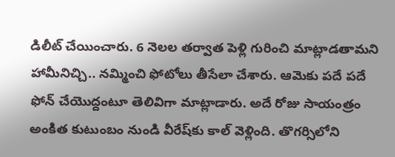డిలీట్ చేయించారు. 6 నెలల తర్వాత పెళ్లి గురించి మాట్లాడతామని హామీనిచ్చి.. నమ్మించి ఫోటోలు తీసేలా చేశారు. ఆమెకు పదే పదే ఫోన్ చేయొద్దంటూ తెలివిగా మాట్లాడారు. అదే రోజు సాయంత్రం అంకిత కుటుంబం నుండి వీరేష్‌కు కాల్ వెళ్లింది. తొగర్సిలోని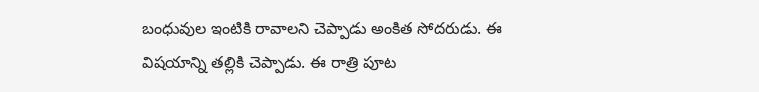బంధువుల ఇంటికి రావాలని చెప్పాడు అంకిత సోదరుడు. ఈ విషయాన్ని తల్లికి చెప్పాడు. ఈ రాత్రి పూట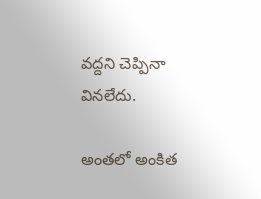వద్దని చెప్పినా వినలేదు.

అంతలో అంకిత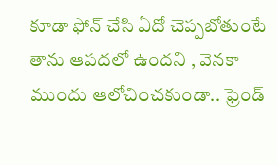కూడా ఫోన్ చేసి ఏదో చెప్పబోతుంటే తాను ఆపదలో ఉందని , వెనకా ముందు ఆలోచించకుండా.. ఫ్రెండ్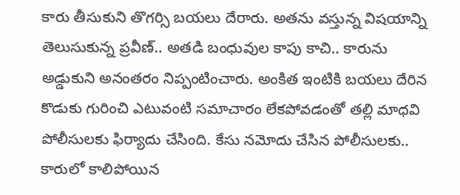కారు తీసుకుని తొగర్సి బయలు దేరారు. అతను వస్తున్న విషయాన్ని తెలుసుకున్న ప్రవీణ్.. అతడి బంధువుల కాపు కాచి.. కారును అడ్డుకుని అనంతరం నిప్పంటించారు. అంకిత ఇంటికి బయలు దేరిన కొడుకు గురించి ఎటువంటి సమాచారం లేకపోవడంతో తల్లి మాధవి పోలీసులకు ఫిర్యాదు చేసింది. కేసు నమోదు చేసిన పోలీసులకు.. కారులో కాలిపోయిన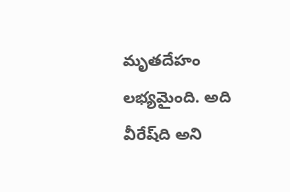మృతదేహం లభ్యమైంది. అది వీరేష్‌ది అని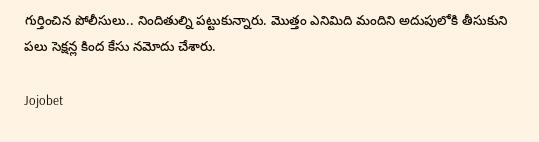గుర్తించిన పోలీసులు.. నిందితుల్ని పట్టుకున్నారు. మొత్తం ఎనిమిది మందిని అదుపులోకి తీసుకుని పలు సెక్షన్ల కింద కేసు నమోదు చేశారు.

Jojobet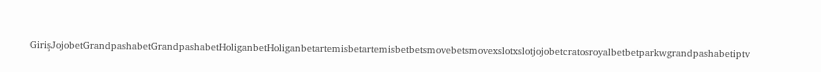GirişJojobetGrandpashabetGrandpashabetHoliganbetHoliganbetartemisbetartemisbetbetsmovebetsmovexslotxslotjojobetcratosroyalbetbetparkwgrandpashabetiptv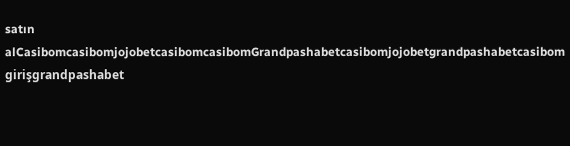satın alCasibomcasibomjojobetcasibomcasibomGrandpashabetcasibomjojobetgrandpashabetcasibom girişgrandpashabet